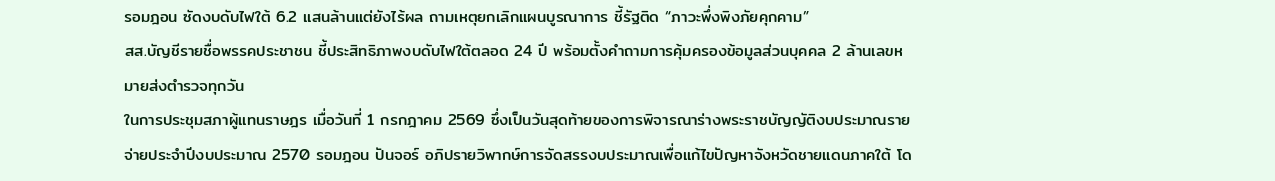รอมฎอน ซัดงบดับไฟใต้ 6.2 แสนล้านแต่ยังไร้ผล ถามเหตุยกเลิกแผนบูรณาการ ชี้รัฐติด “ภาวะพึ่งพิงภัยคุกคาม”
สส.บัญชีรายชื่อพรรคประชาชน ชี้ประสิทธิภาพงบดับไฟใต้ตลอด 24 ปี พร้อมตั้งคำถามการคุ้มครองข้อมูลส่วนบุคคล 2 ล้านเลขหมายส่งตำรวจทุกวัน
ในการประชุมสภาผู้แทนราษฎร เมื่อวันที่ 1 กรกฎาคม 2569 ซึ่งเป็นวันสุดท้ายของการพิจารณาร่างพระราชบัญญัติงบประมาณรายจ่ายประจำปีงบประมาณ 2570 รอมฎอน ปันจอร์ อภิปรายวิพากษ์การจัดสรรงบประมาณเพื่อแก้ไขปัญหาจังหวัดชายแดนภาคใต้ โด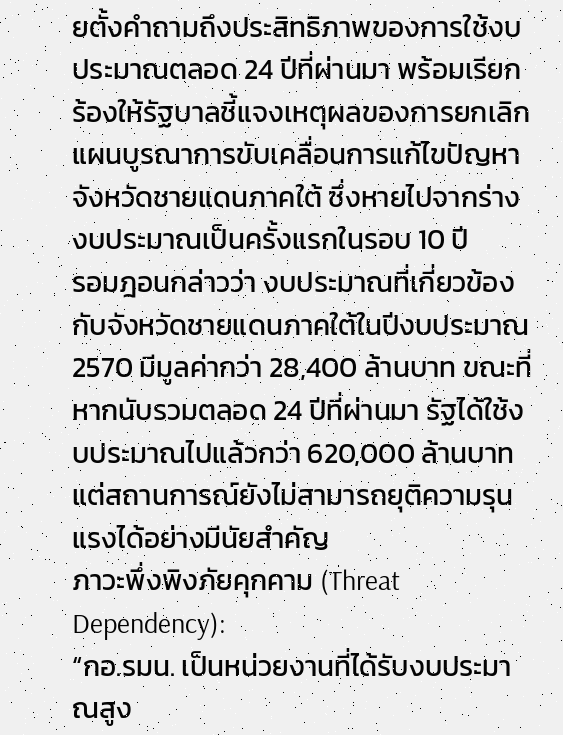ยตั้งคำถามถึงประสิทธิภาพของการใช้งบประมาณตลอด 24 ปีที่ผ่านมา พร้อมเรียกร้องให้รัฐบาลชี้แจงเหตุผลของการยกเลิกแผนบูรณาการขับเคลื่อนการแก้ไขปัญหาจังหวัดชายแดนภาคใต้ ซึ่งหายไปจากร่างงบประมาณเป็นครั้งแรกในรอบ 10 ปี
รอมฎอนกล่าวว่า งบประมาณที่เกี่ยวข้องกับจังหวัดชายแดนภาคใต้ในปีงบประมาณ 2570 มีมูลค่ากว่า 28,400 ล้านบาท ขณะที่หากนับรวมตลอด 24 ปีที่ผ่านมา รัฐได้ใช้งบประมาณไปแล้วกว่า 620,000 ล้านบาท แต่สถานการณ์ยังไม่สามารถยุติความรุนแรงได้อย่างมีนัยสำคัญ
ภาวะพึ่งพิงภัยคุกคาม (Threat Dependency):
“กอ.รมน. เป็นหน่วยงานที่ได้รับงบประมาณสูง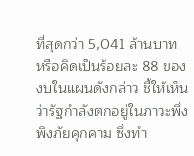ที่สุดกว่า 5,041 ล้านบาท หรือคิดเป็นร้อยละ 88 ของงบในแผนดังกล่าว ชี้ให้เห็นว่ารัฐกำลังตกอยู่ในภาวะพึ่งพิงภัยคุกคาม ซึ่งทำ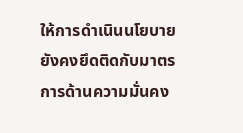ให้การดำเนินนโยบายยังคงยึดติดกับมาตรการด้านความมั่นคง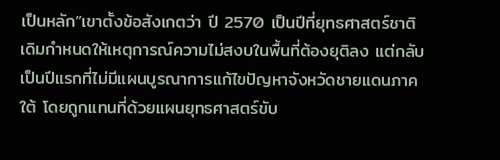เป็นหลัก”เขาตั้งข้อสังเกตว่า ปี 2570 เป็นปีที่ยุทธศาสตร์ชาติเดิมกำหนดให้เหตุการณ์ความไม่สงบในพื้นที่ต้องยุติลง แต่กลับเป็นปีแรกที่ไม่มีแผนบูรณาการแก้ไขปัญหาจังหวัดชายแดนภาคใต้ โดยถูกแทนที่ด้วยแผนยุทธศาสตร์ขับ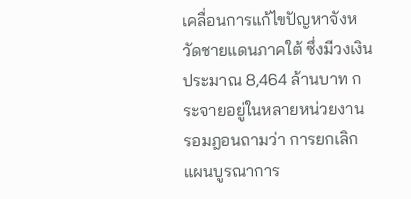เคลื่อนการแก้ไขปัญหาจังหวัดชายแดนภาคใต้ ซึ่งมีวงเงินประมาณ 8,464 ล้านบาท กระจายอยู่ในหลายหน่วยงาน
รอมฎอนถามว่า การยกเลิกแผนบูรณาการ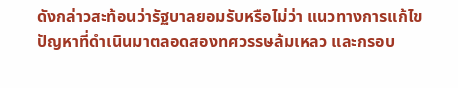ดังกล่าวสะท้อนว่ารัฐบาลยอมรับหรือไม่ว่า แนวทางการแก้ไขปัญหาที่ดำเนินมาตลอดสองทศวรรษล้มเหลว และกรอบ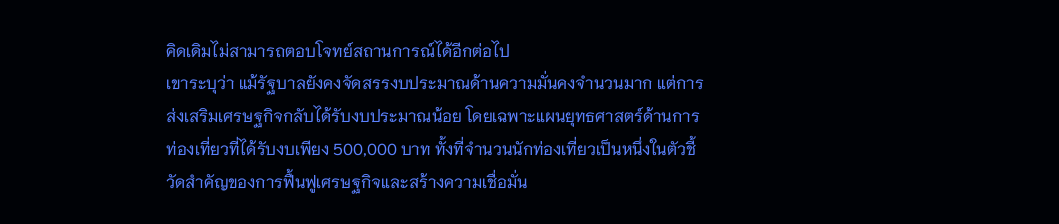คิดเดิมไม่สามารถตอบโจทย์สถานการณ์ได้อีกต่อไป
เขาระบุว่า แม้รัฐบาลยังคงจัดสรรงบประมาณด้านความมั่นคงจำนวนมาก แต่การส่งเสริมเศรษฐกิจกลับได้รับงบประมาณน้อย โดยเฉพาะแผนยุทธศาสตร์ด้านการท่องเที่ยวที่ได้รับงบเพียง 500,000 บาท ทั้งที่จำนวนนักท่องเที่ยวเป็นหนึ่งในตัวชี้วัดสำคัญของการฟื้นฟูเศรษฐกิจและสร้างความเชื่อมั่น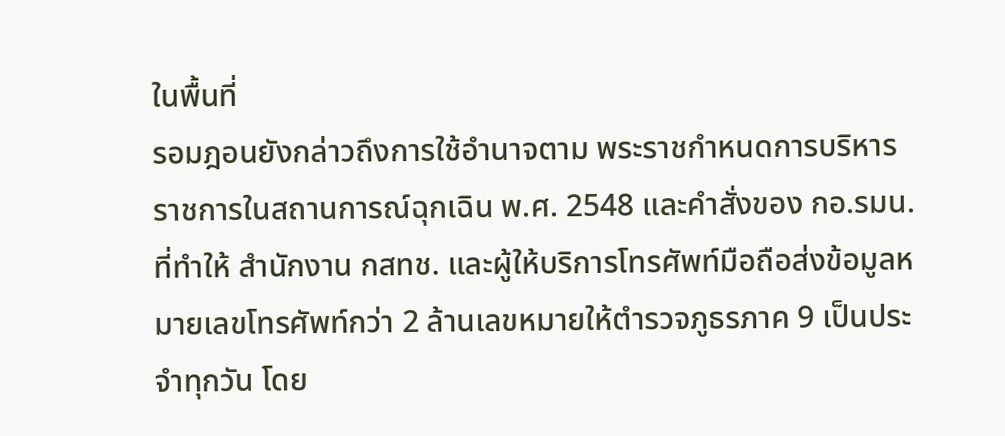ในพื้นที่
รอมฎอนยังกล่าวถึงการใช้อำนาจตาม พระราชกำหนดการบริหารราชการในสถานการณ์ฉุกเฉิน พ.ศ. 2548 และคำสั่งของ กอ.รมน. ที่ทำให้ สำนักงาน กสทช. และผู้ให้บริการโทรศัพท์มือถือส่งข้อมูลหมายเลขโทรศัพท์กว่า 2 ล้านเลขหมายให้ตำรวจภูธรภาค 9 เป็นประจำทุกวัน โดย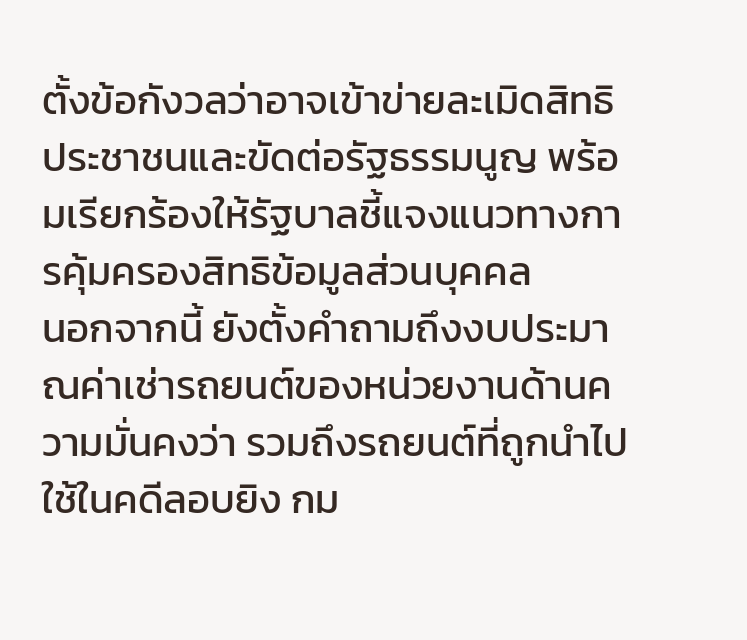ตั้งข้อกังวลว่าอาจเข้าข่ายละเมิดสิทธิประชาชนและขัดต่อรัฐธรรมนูญ พร้อมเรียกร้องให้รัฐบาลชี้แจงแนวทางการคุ้มครองสิทธิข้อมูลส่วนบุคคล
นอกจากนี้ ยังตั้งคำถามถึงงบประมาณค่าเช่ารถยนต์ของหน่วยงานด้านความมั่นคงว่า รวมถึงรถยนต์ที่ถูกนำไปใช้ในคดีลอบยิง กม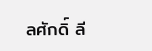ลศักดิ์ ลี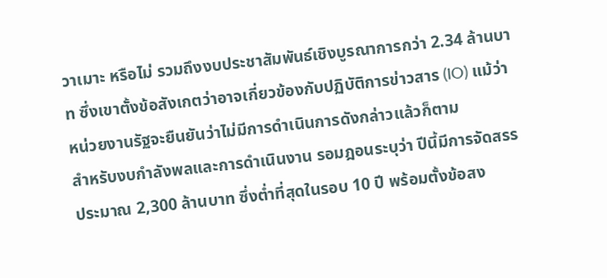วาเมาะ หรือไม่ รวมถึงงบประชาสัมพันธ์เชิงบูรณาการกว่า 2.34 ล้านบาท ซึ่งเขาตั้งข้อสังเกตว่าอาจเกี่ยวข้องกับปฏิบัติการข่าวสาร (IO) แม้ว่าหน่วยงานรัฐจะยืนยันว่าไม่มีการดำเนินการดังกล่าวแล้วก็ตาม
สำหรับงบกำลังพลและการดำเนินงาน รอมฎอนระบุว่า ปีนี้มีการจัดสรรประมาณ 2,300 ล้านบาท ซึ่งต่ำที่สุดในรอบ 10 ปี พร้อมตั้งข้อสง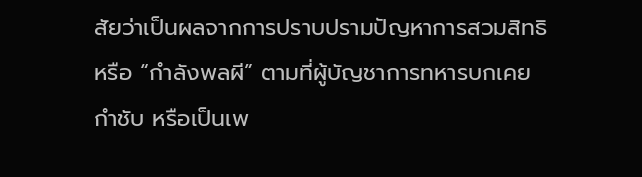สัยว่าเป็นผลจากการปราบปรามปัญหาการสวมสิทธิหรือ “กำลังพลผี” ตามที่ผู้บัญชาการทหารบกเคยกำชับ หรือเป็นเพ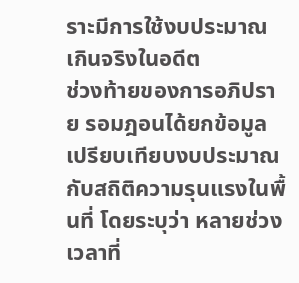ราะมีการใช้งบประมาณเกินจริงในอดีต
ช่วงท้ายของการอภิปราย รอมฎอนได้ยกข้อมูลเปรียบเทียบงบประมาณกับสถิติความรุนแรงในพื้นที่ โดยระบุว่า หลายช่วงเวลาที่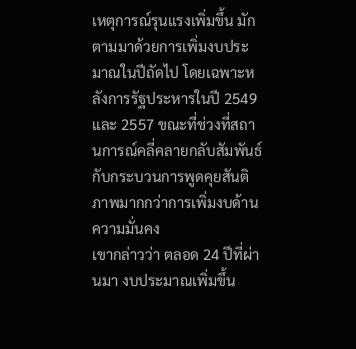เหตุการณ์รุนแรงเพิ่มขึ้น มักตามมาด้วยการเพิ่มงบประมาณในปีถัดไป โดยเฉพาะหลังการรัฐประหารในปี 2549 และ 2557 ขณะที่ช่วงที่สถานการณ์คลี่คลายกลับสัมพันธ์กับกระบวนการพูดคุยสันติภาพมากกว่าการเพิ่มงบด้านความมั่นคง
เขากล่าวว่า ตลอด 24 ปีที่ผ่านมา งบประมาณเพิ่มขึ้น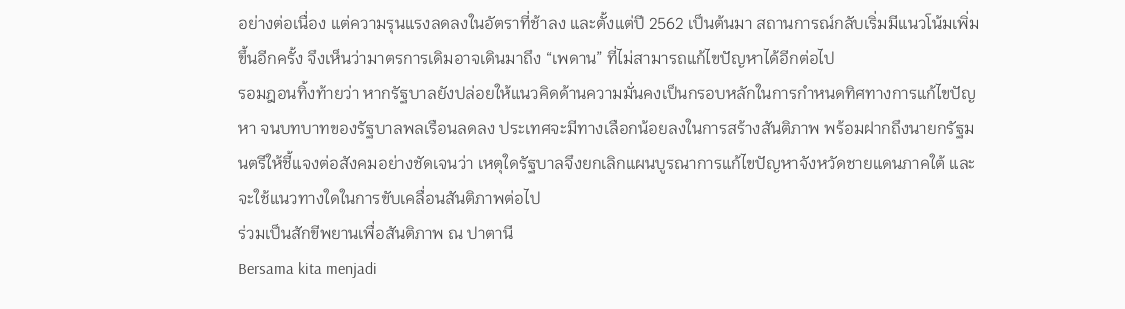อย่างต่อเนื่อง แต่ความรุนแรงลดลงในอัตราที่ช้าลง และตั้งแต่ปี 2562 เป็นต้นมา สถานการณ์กลับเริ่มมีแนวโน้มเพิ่มขึ้นอีกครั้ง จึงเห็นว่ามาตรการเดิมอาจเดินมาถึง “เพดาน” ที่ไม่สามารถแก้ไขปัญหาได้อีกต่อไป
รอมฎอนทิ้งท้ายว่า หากรัฐบาลยังปล่อยให้แนวคิดด้านความมั่นคงเป็นกรอบหลักในการกำหนดทิศทางการแก้ไขปัญหา จนบทบาทของรัฐบาลพลเรือนลดลง ประเทศจะมีทางเลือกน้อยลงในการสร้างสันติภาพ พร้อมฝากถึงนายกรัฐมนตรีให้ชี้แจงต่อสังคมอย่างชัดเจนว่า เหตุใดรัฐบาลจึงยกเลิกแผนบูรณาการแก้ไขปัญหาจังหวัดชายแดนภาคใต้ และจะใช้แนวทางใดในการขับเคลื่อนสันติภาพต่อไป
ร่วมเป็นสักขีพยานเพื่อสันติภาพ ณ ปาตานี
Bersama kita menjadi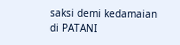saksi demi kedamaian di PATANI